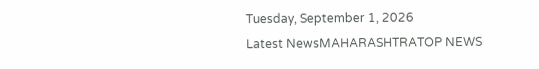Tuesday, September 1, 2026
Latest NewsMAHARASHTRATOP NEWS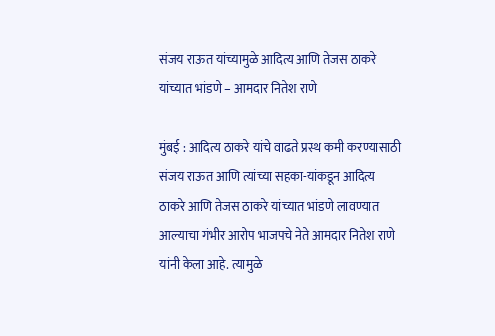संजय राऊत यांच्यामुळे आदित्य आणि तेजस ठाकरे यांच्यात भांडणे – आमदार नितेश राणे

मुंबई : आदित्य ठाकरे यांचे वाढते प्रस्थ कमी करण्यासाठी संजय राऊत आणि त्यांच्या सहका-यांकडून आदित्य ठाकरे आणि तेजस ठाकरे यांच्यात भांडणे लावण्यात आल्याचा गंभीर आरोप भाजपचे नेते आमदार नितेश राणे यांनी केला आहे. त्यामुळे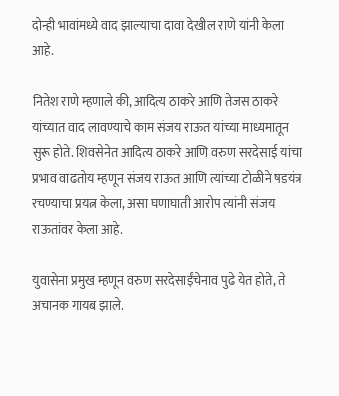दोन्ही भावांमध्ये वाद झाल्याचा दावा देखील राणे यांनी केला आहे.

नितेश राणे म्हणाले की, आदित्य ठाकरे आणि तेजस ठाकरे यांच्यात वाद लावण्याचे काम संजय राऊत यांच्या माध्यमातून सुरू होते. शिवसेनेत आदित्य ठाकरे आणि वरुण सरदेसाई यांचा प्रभाव वाढतोय म्हणून संजय राऊत आणि त्यांच्या टोळीने षडयंत्र रचण्याचा प्रयत्न केला, असा घणाघाती आरोप त्यांनी संजय राऊतांवर केला आहे.

युवासेना प्रमुख म्हणून वरुण सरदेसाईंचेनाव पुढे येत होते, ते अचानक गायब झाले.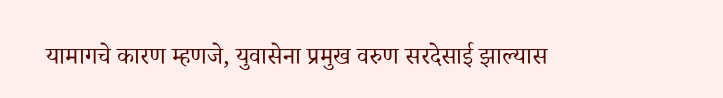यामागचे कारण म्हणजे, युवासेना प्रमुख वरुण सरदेसाई झाल्यास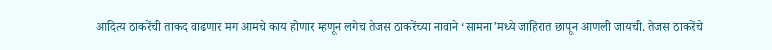आदित्य ठाकरेंची ताकद वाढणार मग आमचे काय होणार म्हणून लगेच तेजस ठाकरेंच्या नावाने ‘सामना’मध्ये जाहिरात छापून आणली जायची. तेजस ठाकरेंचे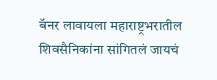बॅनर लावायला महाराष्ट्रभरातील शिवसैनिकांना सांगितलं जायचं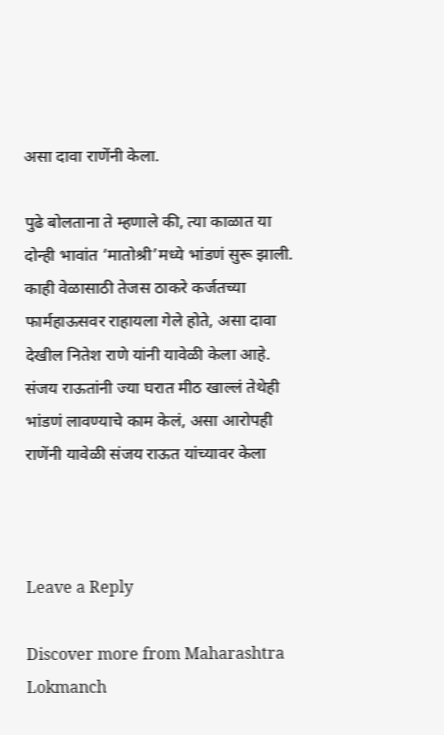असा दावा राणेंनी केला.

पुढे बोलताना ते म्हणाले की, त्या काळात या दोन्ही भावांत ‘मातोश्री’मध्ये भांडणं सुरू झाली. काही वेळासाठी तेजस ठाकरे कर्जतच्या फार्महाऊसवर राहायला गेले होते, असा दावा देखील नितेश राणे यांनी यावेळी केला आहे. संजय राऊतांनी ज्या घरात मीठ खाल्लं तेथेही भांडणं लावण्याचे काम केलं, असा आरोपही राणेंनी यावेळी संजय राऊत यांच्यावर केला



Leave a Reply

Discover more from Maharashtra Lokmanch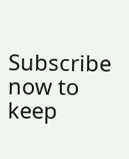Subscribe now to keep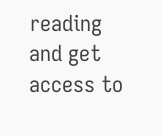reading and get access to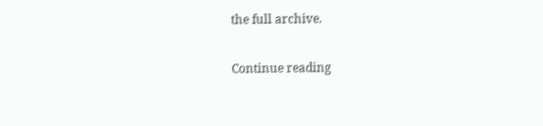the full archive.

Continue reading